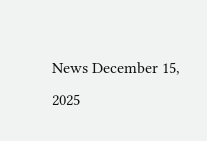News December 15, 2025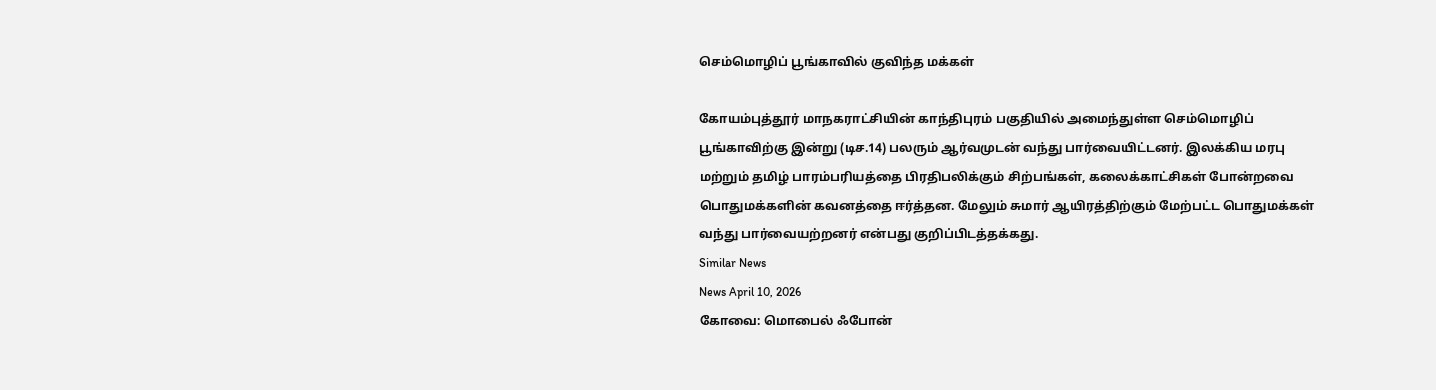செம்மொழிப் பூங்காவில் குவிந்த மக்கள்

கோயம்புத்தூர் மாநகராட்சியின் காந்திபுரம் பகுதியில் அமைந்துள்ள செம்மொழிப் பூங்காவிற்கு இன்று (டிச.14) பலரும் ஆர்வமுடன் வந்து பார்வையிட்டனர். இலக்கிய மரபு மற்றும் தமிழ் பாரம்பரியத்தை பிரதிபலிக்கும் சிற்பங்கள், கலைக்காட்சிகள் போன்றவை பொதுமக்களின் கவனத்தை ஈர்த்தன. மேலும் சுமார் ஆயிரத்திற்கும் மேற்பட்ட பொதுமக்கள் வந்து பார்வையற்றனர் என்பது குறிப்பிடத்தக்கது.
Similar News
News April 10, 2026
கோவை: மொபைல் ஃபோன்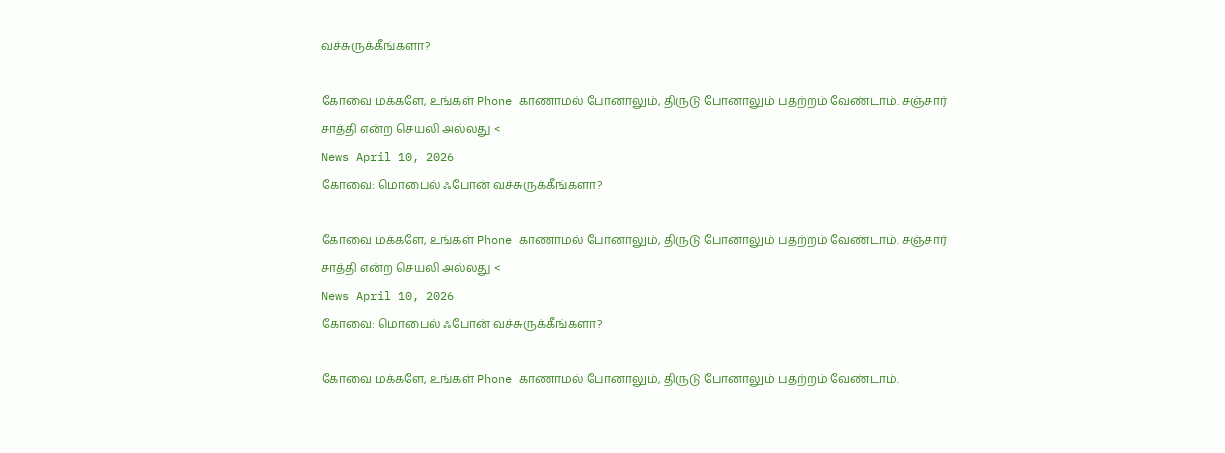வச்சுருக்கீங்களா?

கோவை மக்களே, உங்கள் Phone காணாமல் போனாலும், திருடு போனாலும் பதற்றம் வேண்டாம். சஞ்சார் சாத்தி என்ற செயலி அல்லது <
News April 10, 2026
கோவை: மொபைல் ஃபோன் வச்சுருக்கீங்களா?

கோவை மக்களே, உங்கள் Phone காணாமல் போனாலும், திருடு போனாலும் பதற்றம் வேண்டாம். சஞ்சார் சாத்தி என்ற செயலி அல்லது <
News April 10, 2026
கோவை: மொபைல் ஃபோன் வச்சுருக்கீங்களா?

கோவை மக்களே, உங்கள் Phone காணாமல் போனாலும், திருடு போனாலும் பதற்றம் வேண்டாம்.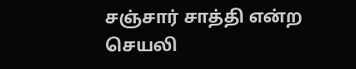சஞ்சார் சாத்தி என்ற செயலி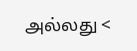அல்லது <